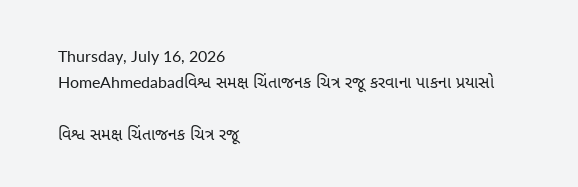Thursday, July 16, 2026
HomeAhmedabadવિશ્વ સમક્ષ ચિંતાજનક ચિત્ર રજૂ કરવાના પાકના પ્રયાસો

વિશ્વ સમક્ષ ચિંતાજનક ચિત્ર રજૂ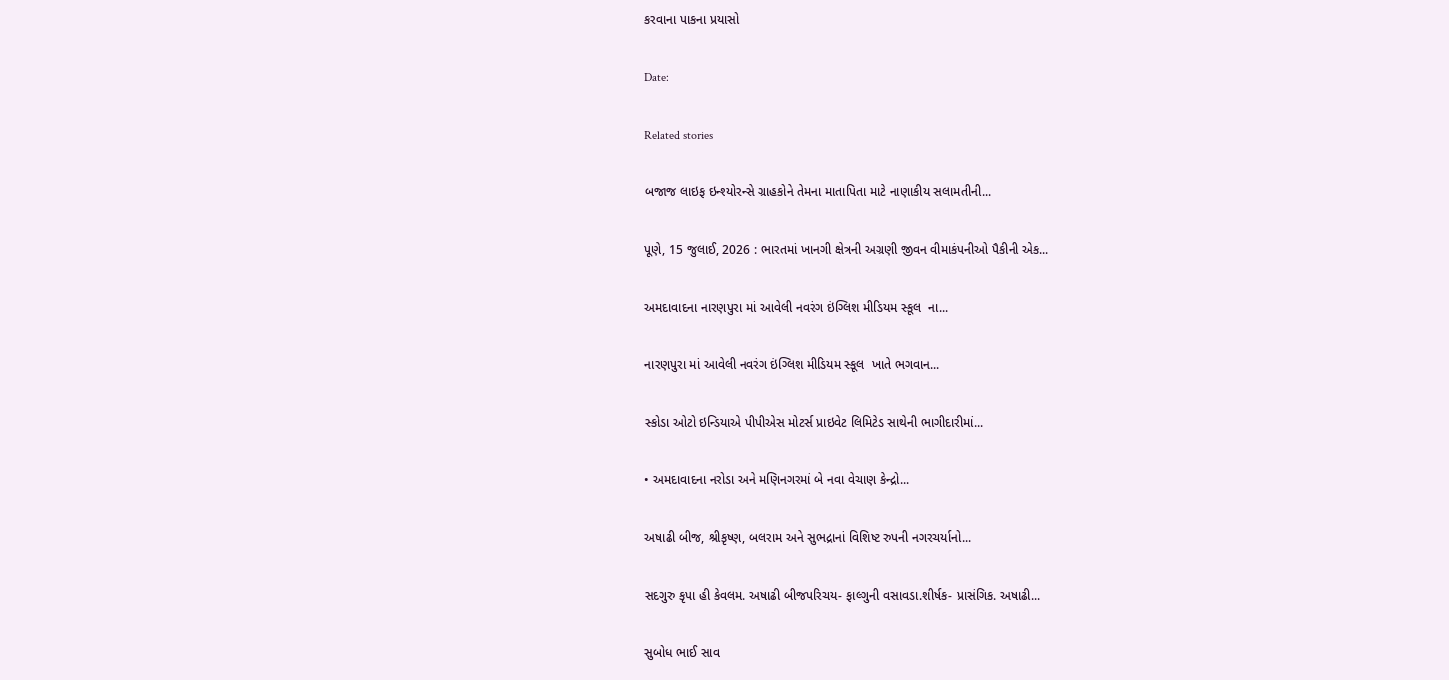કરવાના પાકના પ્રયાસો

Date:

Related stories

બજાજ લાઇફ ઇન્શ્યોરન્સે ગ્રાહકોને તેમના માતાપિતા માટે નાણાકીય સલામતીની...

પૂણે, 15 જુલાઈ, 2026 : ભારતમાં ખાનગી ક્ષેત્રની અગ્રણી જીવન વીમાકંપનીઓ પૈકીની એક...

અમદાવાદના નારણપુરા માં આવેલી નવરંગ ઇંગ્લિશ મીડિયમ સ્કૂલ  ના...

નારણપુરા માં આવેલી નવરંગ ઇંગ્લિશ મીડિયમ સ્કૂલ  ખાતે ભગવાન...

સ્કોડા ઓટો ઇન્ડિયાએ પીપીએસ મોટર્સ પ્રાઇવેટ લિમિટેડ સાથેની ભાગીદારીમાં...

• અમદાવાદના નરોડા અને મણિનગરમાં બે નવા વેચાણ કેન્દ્રો...

અષાઢી બીજ, શ્રીકૃષ્ણ, બલરામ અને સુભદ્રાનાં વિશિષ્ટ રુપની નગરચર્યાનો...

સદગુરુ કૃપા હી કેવલમ. અષાઢી બીજપરિચય- ફાલ્ગુની વસાવડા.શીર્ષક- પ્રાસંગિક. અષાઢી...

સુબોધ ભાઈ સાવ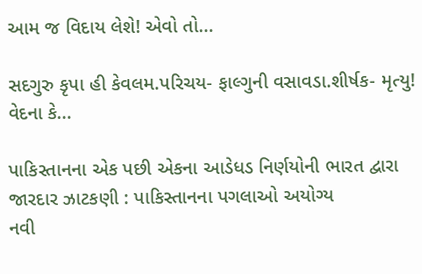આમ જ વિદાય લેશે! એવો તો...

સદગુરુ કૃપા હી કેવલમ.પરિચય- ફાલ્ગુની વસાવડા.શીર્ષક- મૃત્યુ! વેદના કે...

પાકિસ્તાનના એક પછી એકના આડેધડ નિર્ણયોની ભારત દ્વારા જારદાર ઝાટકણી : પાકિસ્તાનના પગલાઓ અયોગ્ય
નવી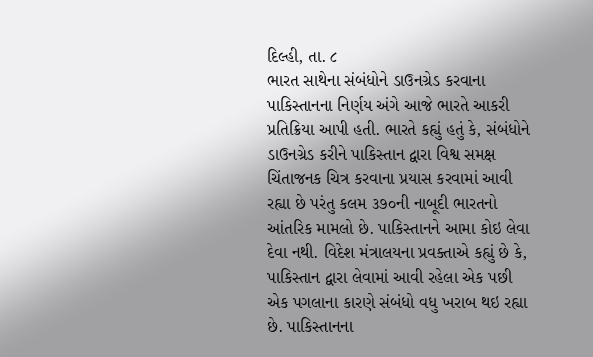દિલ્હી, તા. ૮
ભારત સાથેના સંબંધોને ડાઉનગ્રેડ કરવાના પાકિસ્તાનના નિર્ણય અંગે આજે ભારતે આકરી પ્રતિક્રિયા આપી હતી. ભારતે કહ્યું હતું કે, સંબંધોને ડાઉનગ્રેડ કરીને પાકિસ્તાન દ્વારા વિશ્વ સમક્ષ ચિંતાજનક ચિત્ર કરવાના પ્રયાસ કરવામાં આવી રહ્યા છે પરંતુ કલમ ૩૭૦ની નાબૂદી ભારતનો આંતરિક મામલો છે. પાકિસ્તાનને આમા કોઇ લેવા દેવા નથી. વિદેશ મંત્રાલયના પ્રવક્તાએ કહ્યું છે કે, પાકિસ્તાન દ્વારા લેવામાં આવી રહેલા એક પછી એક પગલાના કારણે સંબંધો વધુ ખરાબ થઇ રહ્યા છે. પાકિસ્તાનના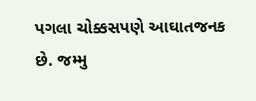પગલા ચોક્કસપણે આઘાતજનક છે. જમ્મુ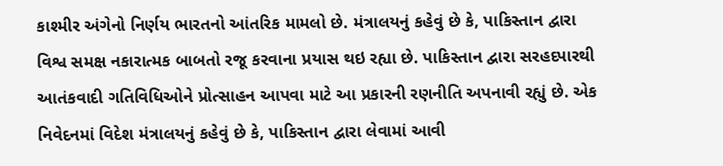કાશ્મીર અંગેનો નિર્ણય ભારતનો આંતરિક મામલો છે. મંત્રાલયનું કહેવું છે કે, પાકિસ્તાન દ્વારા વિશ્વ સમક્ષ નકારાત્મક બાબતો રજૂ કરવાના પ્રયાસ થઇ રહ્યા છે. પાકિસ્તાન દ્વારા સરહદપારથી આતંકવાદી ગતિવિધિઓને પ્રોત્સાહન આપવા માટે આ પ્રકારની રણનીતિ અપનાવી રહ્યું છે. એક નિવેદનમાં વિદેશ મંત્રાલયનું કહેવું છે કે, પાકિસ્તાન દ્વારા લેવામાં આવી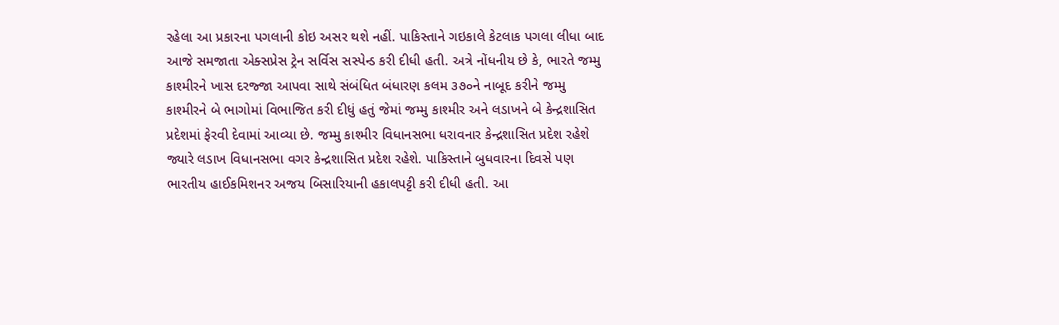રહેલા આ પ્રકારના પગલાની કોઇ અસર થશે નહીં. પાકિસ્તાને ગઇકાલે કેટલાક પગલા લીધા બાદ આજે સમજાતા એક્સપ્રેસ ટ્રેન સર્વિસ સસ્પેન્ડ કરી દીધી હતી. અત્રે નોંધનીય છે કે, ભારતે જમ્મુ કાશ્મીરને ખાસ દરજ્જા આપવા સાથે સંબંધિત બંધારણ કલમ ૩૭૦ને નાબૂદ કરીને જમ્મુ કાશ્મીરને બે ભાગોમાં વિભાજિત કરી દીધું હતું જેમાં જમ્મુ કાશ્મીર અને લડાખને બે કેન્દ્રશાસિત પ્રદેશમાં ફેરવી દેવામાં આવ્યા છે. જમ્મુ કાશ્મીર વિધાનસભા ધરાવનાર કેન્દ્રશાસિત પ્રદેશ રહેશે જ્યારે લડાખ વિધાનસભા વગર કેન્દ્રશાસિત પ્રદેશ રહેશે. પાકિસ્તાને બુધવારના દિવસે પણ ભારતીય હાઈકમિશનર અજય બિસારિયાની હકાલપટ્ટી કરી દીધી હતી. આ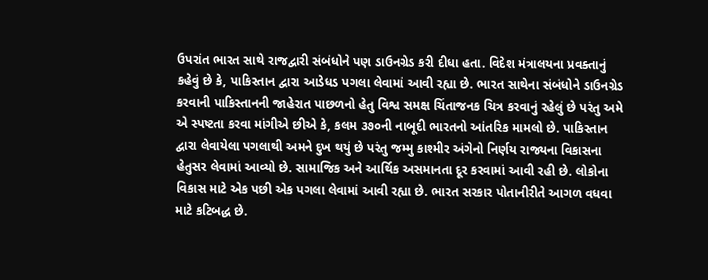ઉપરાંત ભારત સાથે રાજદ્વારી સંબંધોને પણ ડાઉનગ્રેડ કરી દીધા હતા. વિદેશ મંત્રાલયના પ્રવક્તાનું કહેવું છે કે, પાકિસ્તાન દ્વારા આડેધડ પગલા લેવામાં આવી રહ્યા છે. ભારત સાથેના સંબંધોને ડાઉનગ્રેડ કરવાની પાકિસ્તાનની જાહેરાત પાછળનો હેતુ વિશ્વ સમક્ષ ચિંતાજનક ચિત્ર કરવાનું રહેલું છે પરંતુ અમે એ સ્પષ્ટતા કરવા માંગીએ છીએ કે, કલમ ૩૭૦ની નાબૂદી ભારતનો આંતરિક મામલો છે. પાકિસ્તાન દ્વારા લેવાયેલા પગલાથી અમને દુખ થયું છે પરંતુ જમ્મુ કાશ્મીર અંગેનો નિર્ણય રાજ્યના વિકાસના હેતુસર લેવામાં આવ્યો છે. સામાજિક અને આર્થિક અસમાનતા દૂર કરવામાં આવી રહી છે. લોકોના વિકાસ માટે એક પછી એક પગલા લેવામાં આવી રહ્યા છે. ભારત સરકાર પોતાનીરીતે આગળ વધવા માટે કટિબદ્ધ છે.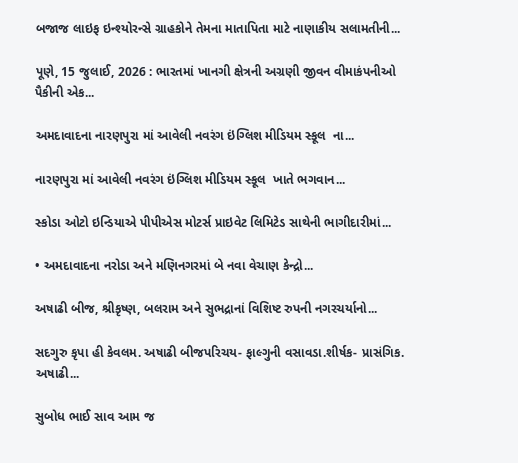બજાજ લાઇફ ઇન્શ્યોરન્સે ગ્રાહકોને તેમના માતાપિતા માટે નાણાકીય સલામતીની...

પૂણે, 15 જુલાઈ, 2026 : ભારતમાં ખાનગી ક્ષેત્રની અગ્રણી જીવન વીમાકંપનીઓ પૈકીની એક...

અમદાવાદના નારણપુરા માં આવેલી નવરંગ ઇંગ્લિશ મીડિયમ સ્કૂલ  ના...

નારણપુરા માં આવેલી નવરંગ ઇંગ્લિશ મીડિયમ સ્કૂલ  ખાતે ભગવાન...

સ્કોડા ઓટો ઇન્ડિયાએ પીપીએસ મોટર્સ પ્રાઇવેટ લિમિટેડ સાથેની ભાગીદારીમાં...

• અમદાવાદના નરોડા અને મણિનગરમાં બે નવા વેચાણ કેન્દ્રો...

અષાઢી બીજ, શ્રીકૃષ્ણ, બલરામ અને સુભદ્રાનાં વિશિષ્ટ રુપની નગરચર્યાનો...

સદગુરુ કૃપા હી કેવલમ. અષાઢી બીજપરિચય- ફાલ્ગુની વસાવડા.શીર્ષક- પ્રાસંગિક. અષાઢી...

સુબોધ ભાઈ સાવ આમ જ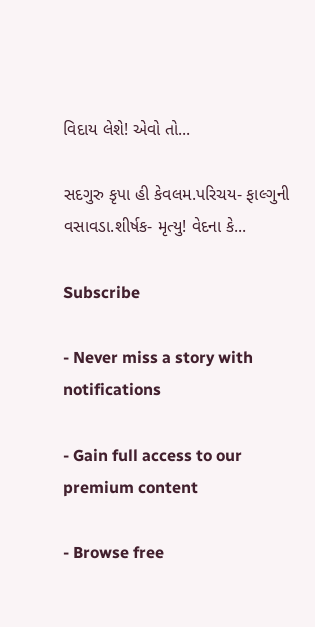વિદાય લેશે! એવો તો...

સદગુરુ કૃપા હી કેવલમ.પરિચય- ફાલ્ગુની વસાવડા.શીર્ષક- મૃત્યુ! વેદના કે...

Subscribe

- Never miss a story with notifications

- Gain full access to our premium content

- Browse free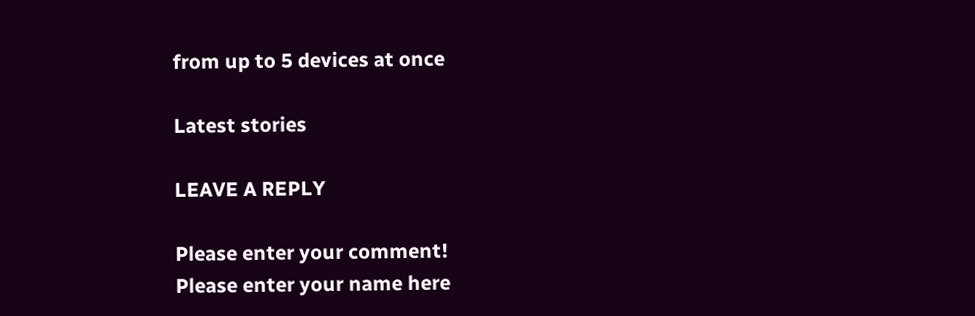from up to 5 devices at once

Latest stories

LEAVE A REPLY

Please enter your comment!
Please enter your name here